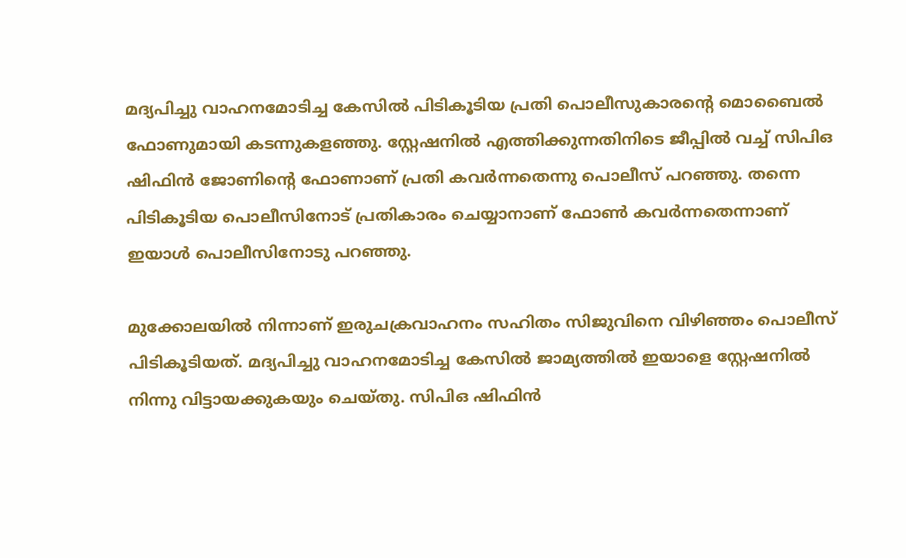മദ്യപിച്ചു വാഹനമോടിച്ച കേസില്‍ പിടികൂടിയ പ്രതി പൊലീസുകാരൻ്റെ മൊബൈല്‍ ഫോണുമായി കടന്നുകളഞ്ഞു. സ്റ്റേഷനില്‍ എത്തിക്കുന്നതിനിടെ ജീപ്പില്‍ വച്ച്‌ സിപിഒ ഷിഫിൻ ജോണിൻ്റെ ഫോണാണ് പ്രതി കവർന്നതെന്നു പൊലീസ് പറഞ്ഞു. തന്നെ പിടികൂടിയ പൊലീസിനോട് പ്രതികാരം ചെയ്യാനാണ് ഫോണ്‍ കവർന്നതെന്നാണ് ഇയാള്‍ പൊലീസിനോടു പറഞ്ഞു.

മുക്കോലയില്‍ നിന്നാണ് ഇരുചക്രവാഹനം സഹിതം സിജുവിനെ വിഴിഞ്ഞം പൊലീസ് പിടികൂടിയത്. മദ്യപിച്ചു വാഹനമോടിച്ച കേസില്‍ ജാമ്യത്തില്‍ ഇയാളെ സ്റ്റേഷനില്‍ നിന്നു വിട്ടായക്കുകയും ചെയ്തു. സിപിഒ ഷിഫിൻ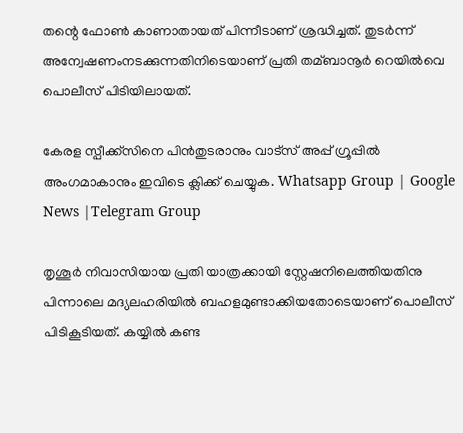തന്റെ ഫോണ്‍ കാണാതായത് പിന്നീടാണ് ശ്രദ്ധിച്ചത്. തുടർന്ന് അന്വേഷണംനടക്കുന്നതിനിടെയാണ് പ്രതി തമ്ബാനൂർ റെയില്‍വെ പൊലീസ് പിടിയിലായത്.

കേരള സ്പീക്ക്സിനെ പിൻതുടരാനും വാട്സ് അപ്പ് ഗ്രൂപ്പിൽ അംഗമാകാനും ഇവിടെ ക്ലിക്ക് ചെയ്യുക. Whatsapp Group | Google News |Telegram Group

തൃശൂർ നിവാസിയായ പ്രതി യാത്രക്കായി സ്റ്റേഷനിലെത്തിയതിനു പിന്നാലെ മദ്യലഹരിയില്‍ ബഹളമുണ്ടാക്കിയതോടെയാണ് പൊലീസ് പിടികൂടിയത്. കയ്യില്‍ കണ്ട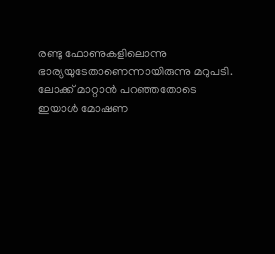രണ്ടു ഫോണുകളിലൊന്നു ഭാര്യയുടേതാണെന്നായിരുന്നു മറുപടി. ലോക്ക് മാറ്റാൻ പറഞ്ഞതോടെ ഇയാള്‍ മോഷണ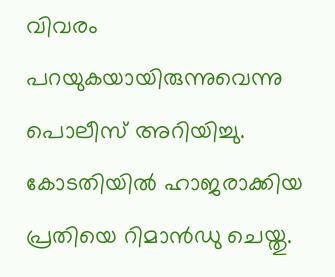വിവരം പറയുകയായിരുന്നുവെന്നു പൊലീസ് അറിയിച്ചു. കോടതിയില്‍ ഹാജരാക്കിയ പ്രതിയെ റിമാൻഡു ചെയ്തു.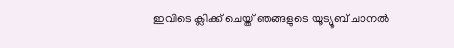ഇവിടെ ക്ലിക്ക് ചെയ്ത് ഞങ്ങളുടെ യൂട്യൂബ് ചാനൽ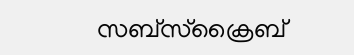സബ്സ്ക്രൈബ്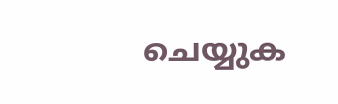ചെയ്യുക